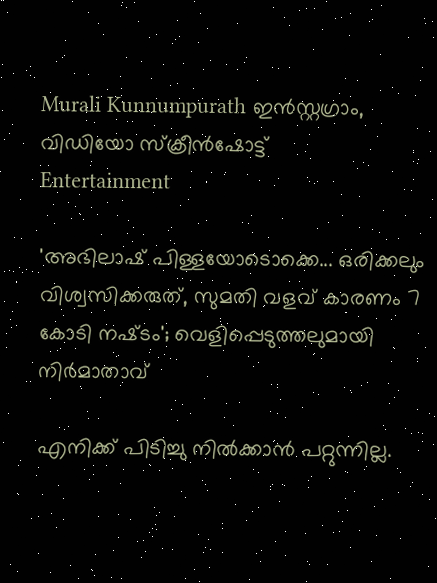Murali Kunnumpurath ഇൻസ്റ്റഗ്രാം, വിഡിയോ സ്ക്രീൻഷോട്ട്
Entertainment

'അഭിലാഷ് പിള്ളയോ‌‌ടൊക്കെ... ഒരിക്കലും വിശ്വസിക്കരുത്, സുമതി വളവ് കാരണം 7 കോടി നഷ്‌ടം'; വെളിപ്പെടുത്തലുമായി നിർമാതാവ്

എനിക്ക് പിടിച്ചു നിൽക്കാൻ പറ്റുന്നില്ല.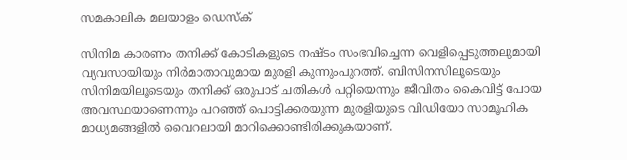സമകാലിക മലയാളം ഡെസ്ക്

സിനിമ കാരണം തനിക്ക് കോടികളുടെ നഷ്ടം സംഭവിച്ചെന്ന വെളിപ്പെടുത്തലുമായി വ്യവസായിയും നിർമാതാവുമായ മുരളി കുന്നുംപുറത്ത്. ബിസിനസിലൂടെയും സിനിമയിലൂടെയും തനിക്ക് ഒരുപാട് ചതികൾ പറ്റിയെന്നും ജീവിതം കൈവിട്ട് പോയ അവസ്ഥയാണെന്നും പറഞ്ഞ് പൊട്ടിക്കരയുന്ന മുരളിയുടെ വിഡിയോ സാമൂഹിക മാധ്യമങ്ങളിൽ വൈറലായി മാറിക്കൊണ്ടിരിക്കുകയാണ്.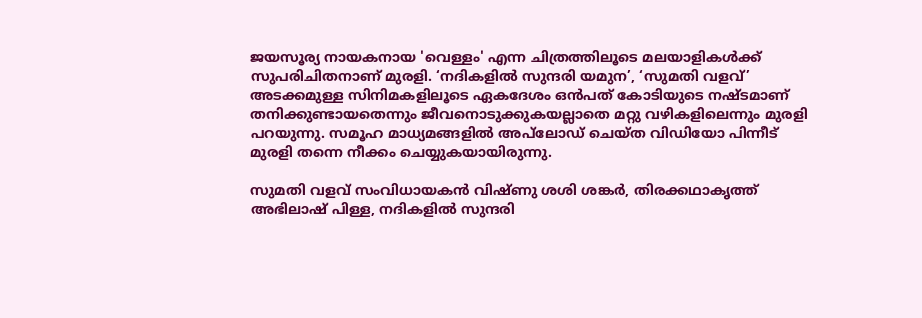ജയസൂര്യ നായകനായ 'വെള്ളം' എന്ന ചിത്രത്തിലൂടെ മലയാളികൾക്ക് സുപരിചിതനാണ് മുരളി. ‘നദികളിൽ സുന്ദരി യമുന’, ‘സുമതി വളവ്’ അടക്കമുള്ള സിനിമകളിലൂടെ ഏകദേശം ഒൻപത് കോടിയുടെ നഷ്ടമാണ് തനിക്കുണ്ടായതെന്നും ജീവനൊടുക്കുകയല്ലാതെ മറ്റു വഴികളിലെന്നും മുരളി പറയുന്നു. സമൂഹ മാധ്യമങ്ങളിൽ അപ്‌ലോഡ് ചെയ്ത വിഡിയോ പിന്നീട് മുരളി തന്നെ നീക്കം ചെയ്യുകയായിരുന്നു.

സുമതി വളവ് സംവിധായകൻ വിഷ്ണു ശശി ശങ്കർ, തിരക്കഥാകൃത്ത് അഭിലാഷ് പിള്ള, നദികളിൽ സുന്ദരി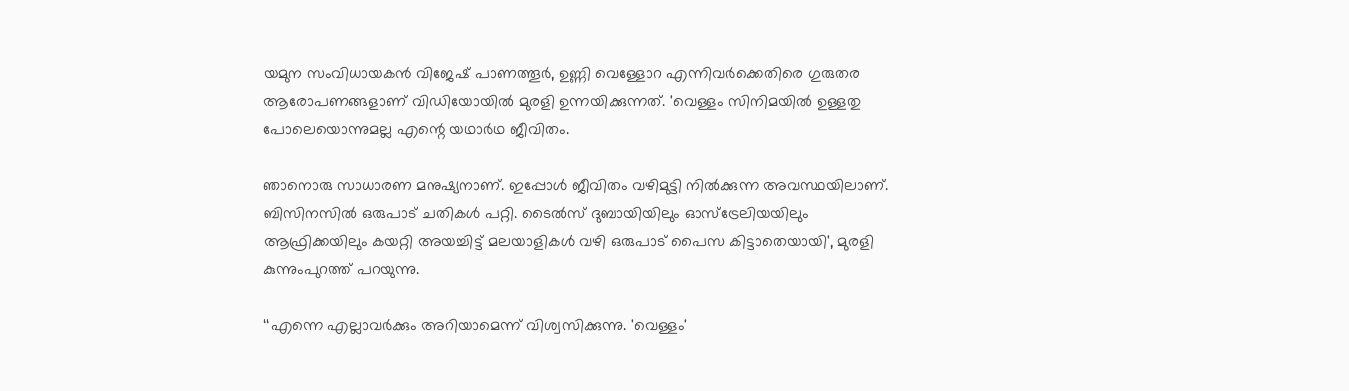യമുന സംവിധായകൻ വിജേഷ് പാണത്തൂർ, ഉണ്ണി വെള്ളോറ എന്നിവർക്കെതിരെ ഗുരുതര ആരോപണങ്ങളാണ് വിഡിയോയിൽ മുരളി ഉന്നയിക്കുന്നത്. 'വെള്ളം സിനിമയിൽ ഉള്ളതു പോലെയൊന്നുമല്ല എന്റെ യഥാർഥ ജീവിതം.

ഞാനൊരു സാധാരണ മനുഷ്യനാണ്. ഇപ്പോൾ ജീവിതം വഴിമുട്ടി നിൽക്കുന്ന അവസ്ഥയിലാണ്. ബിസിനസിൽ ഒരുപാട് ചതികൾ പറ്റി. ടൈൽസ് ദുബായിയിലും ഓസ്‌ട്രേലിയയിലും ആഫ്രിക്കയിലും കയറ്റി അയച്ചിട്ട് മലയാളികൾ വഴി ഒരുപാട് പൈസ കിട്ടാതെയായി', മുരളി കുന്നുംപുറത്ത് പറയുന്നു.

‘‘എന്നെ എല്ലാവർക്കും അറിയാമെന്ന് വിശ്വസിക്കുന്നു. 'വെള്ളം'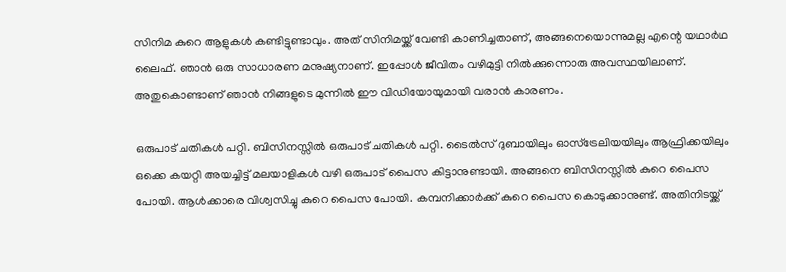സിനിമ കുറെ ആളുകൾ കണ്ടിട്ടുണ്ടാവും. അത് സിനിമയ്ക്ക് വേണ്ടി കാണിച്ചതാണ്, അങ്ങനെയൊന്നുമല്ല എന്റെ യഥാർഥ ലൈഫ്. ഞാൻ ഒരു സാധാരണ മനുഷ്യനാണ്. ഇപ്പോള്‍ ജീവിതം വഴിമുട്ടി നിൽക്കുന്നൊരു അവസ്ഥയിലാണ്. അതുകൊണ്ടാണ് ഞാൻ നിങ്ങളുടെ മുന്നിൽ ഈ വിഡിയോയുമായി വരാൻ കാരണം.

ഒരുപാട് ചതികൾ പറ്റി. ബിസിനസ്സിൽ ഒരുപാട് ചതികൾ പറ്റി. ടൈൽസ് ദുബായിലും ഓസ്ട്രേലിയയിലും ആഫ്രിക്കയിലും ഒക്കെ കയറ്റി അയച്ചിട്ട് മലയാളികൾ വഴി ഒരുപാട് പൈസ കിട്ടാനുണ്ടായി. അങ്ങനെ ബിസിനസ്സിൽ കുറെ പൈസ പോയി. ആൾക്കാരെ വിശ്വസിച്ചു കുറെ പൈസ പോയി. കമ്പനിക്കാർക്ക് കുറെ പൈസ കൊടുക്കാനുണ്ട്. അതിനിടയ്ക്ക്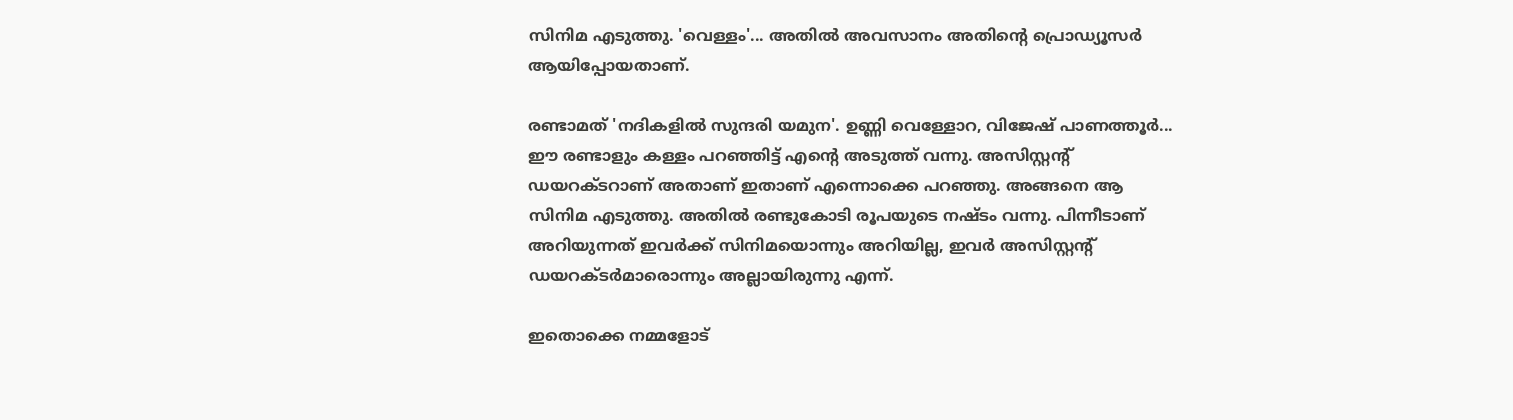സിനിമ എടുത്തു. 'വെള്ളം'... അതിൽ അവസാനം അതിന്റെ പ്രൊഡ്യൂസർ ആയിപ്പോയതാണ്.

രണ്ടാമത് 'നദികളിൽ സുന്ദരി യമുന'. ഉണ്ണി വെള്ളോറ, വിജേഷ് പാണത്തൂർ... ഈ രണ്ടാളും കള്ളം പറഞ്ഞിട്ട് എന്റെ അടുത്ത് വന്നു. അസിസ്റ്റന്റ് ഡയറക്ടറാണ് അതാണ് ഇതാണ് എന്നൊക്കെ പറഞ്ഞു. അങ്ങനെ ആ സിനിമ എടുത്തു. അതില്‍ രണ്ടുകോടി രൂപയുടെ നഷ്ടം വന്നു. പിന്നീടാണ് അറിയുന്നത് ഇവർക്ക് സിനിമയൊന്നും അറിയില്ല, ഇവർ അസിസ്റ്റന്റ് ഡയറക്ടർമാരൊന്നും അല്ലായിരുന്നു എന്ന്.

ഇതൊക്കെ നമ്മളോട്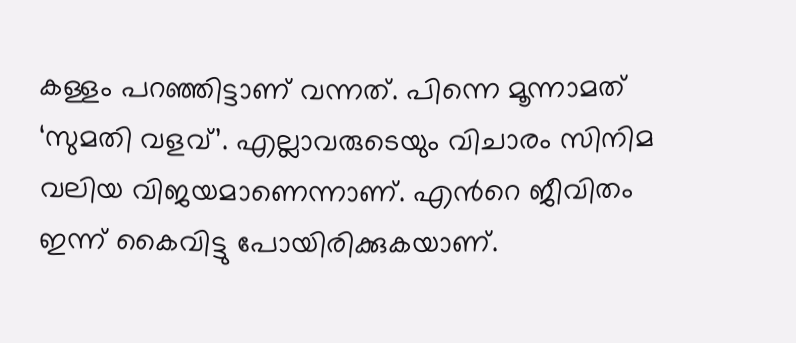കള്ളം പറഞ്ഞിട്ടാണ് വന്നത്. പിന്നെ മൂന്നാമത് ‘സുമതി വളവ്’. എല്ലാവരുടെയും വിചാരം സിനിമ വലിയ വിജയമാണെന്നാണ്. എന്‍റെ ജീവിതം ഇന്ന് കൈവിട്ടു പോയിരിക്കുകയാണ്.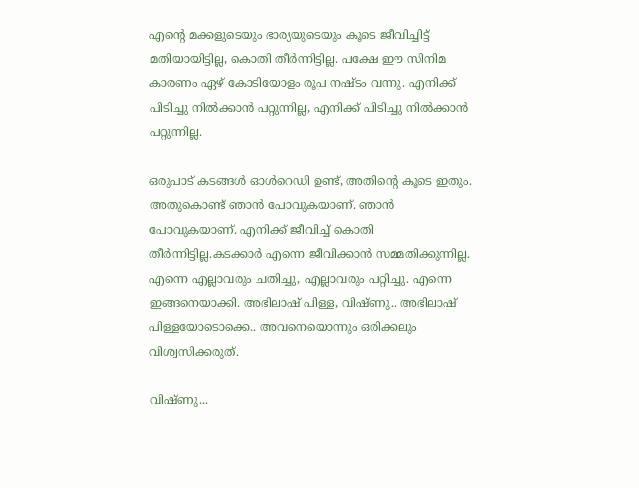എന്റെ മക്കളുടെയും ഭാര്യയുടെയും കൂടെ ജീവിച്ചിട്ട് മതിയായിട്ടില്ല, കൊതി തീർന്നിട്ടില്ല. പക്ഷേ ഈ സിനിമ കാരണം ഏഴ് കോടിയോളം രൂപ നഷ്ടം വന്നു. എനിക്ക് പിടിച്ചു നിൽക്കാൻ പറ്റുന്നില്ല, എനിക്ക് പിടിച്ചു നിൽക്കാൻ പറ്റുന്നില്ല.

ഒരുപാട് കടങ്ങൾ ഓൾറെഡി ഉണ്ട്, അതിന്റെ കൂടെ ഇതും. അതുകൊണ്ട് ഞാൻ പോവുകയാണ്. ഞാൻ പോവുകയാണ്. എനിക്ക് ജീവിച്ച് കൊതി തീർന്നിട്ടില്ല.കടക്കാർ എന്നെ ജീവിക്കാൻ സമ്മതിക്കുന്നില്ല. എന്നെ എല്ലാവരും ചതിച്ചു, എല്ലാവരും പറ്റിച്ചു. എന്നെ ഇങ്ങനെയാക്കി. അഭിലാഷ് പിള്ള, വിഷ്ണു.. അഭിലാഷ് പിള്ളയോടൊക്കെ.. അവനെയൊന്നും ഒരിക്കലും വിശ്വസിക്കരുത്.

വിഷ്ണു...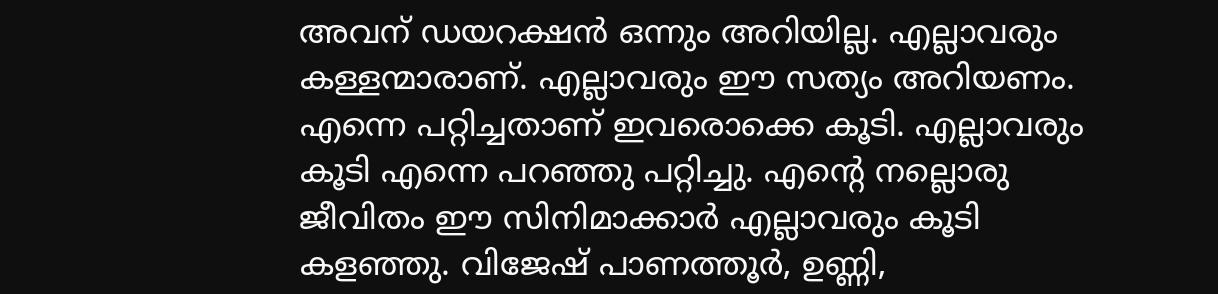അവന് ഡയറക്ഷൻ ഒന്നും അറിയില്ല. എല്ലാവരും കള്ളന്മാരാണ്. എല്ലാവരും ഈ സത്യം അറിയണം. എന്നെ പറ്റിച്ചതാണ് ഇവരൊക്കെ കൂടി. എല്ലാവരും കൂടി എന്നെ പറഞ്ഞു പറ്റിച്ചു. എന്റെ നല്ലൊരു ജീവിതം ഈ സിനിമാക്കാർ എല്ലാവരും കൂടി കളഞ്ഞു. വിജേഷ് പാണത്തൂർ, ഉണ്ണി,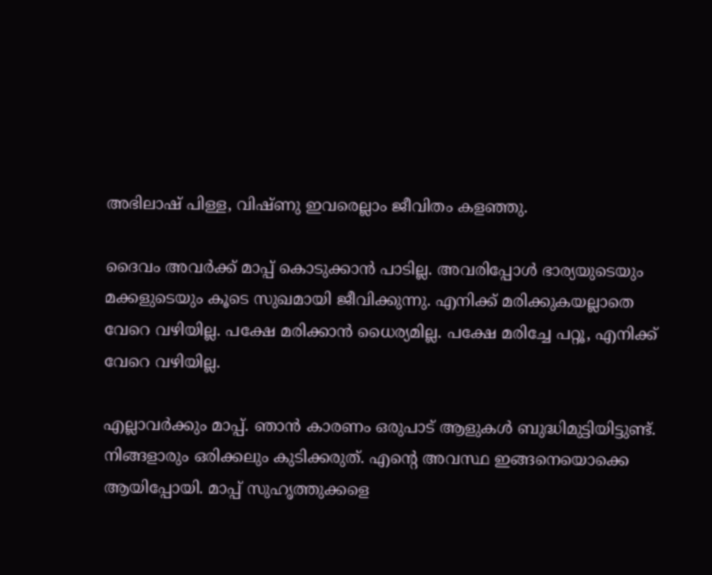അഭിലാഷ് പിള്ള, വിഷ്ണു ഇവരെല്ലാം ജീവിതം കളഞ്ഞു.

ദൈവം അവർക്ക് മാപ്പ് കൊടുക്കാൻ പാടില്ല. അവരിപ്പോൾ ഭാര്യയുടെയും മക്കളുടെയും കൂടെ സുഖമായി ജീവിക്കുന്നു. എനിക്ക് മരിക്കുകയല്ലാതെ വേറെ വഴിയില്ല. പക്ഷേ മരിക്കാൻ ധൈര്യമില്ല. പക്ഷേ മരിച്ചേ പറ്റൂ, എനിക്ക് വേറെ വഴിയില്ല.

എല്ലാവർക്കും മാപ്പ്. ഞാൻ കാരണം ഒരുപാട് ആളുകൾ ബുദ്ധിമുട്ടിയിട്ടുണ്ട്. നിങ്ങളാരും ഒരിക്കലും കുടിക്കരുത്. എന്റെ അവസ്ഥ ഇങ്ങനെയൊക്കെ ആയിപ്പോയി. മാപ്പ് സുഹൃത്തുക്കളെ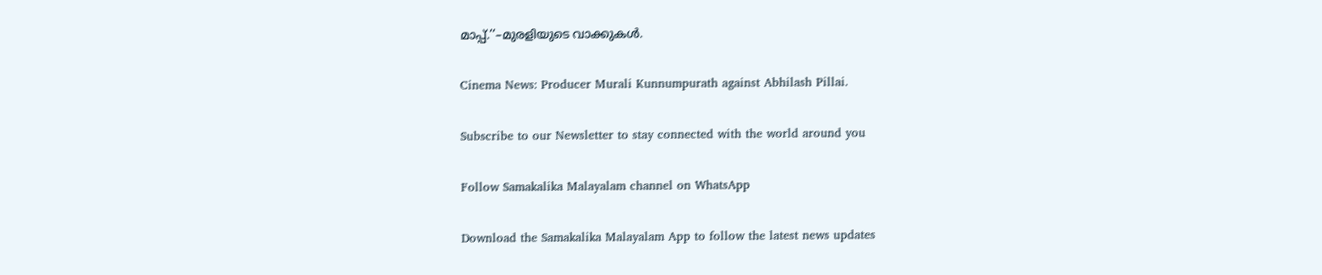മാപ്പ്.’’–മുരളിയുടെ വാക്കുകൾ.

Cinema News: Producer Murali Kunnumpurath against Abhilash Pillai.

Subscribe to our Newsletter to stay connected with the world around you

Follow Samakalika Malayalam channel on WhatsApp

Download the Samakalika Malayalam App to follow the latest news updates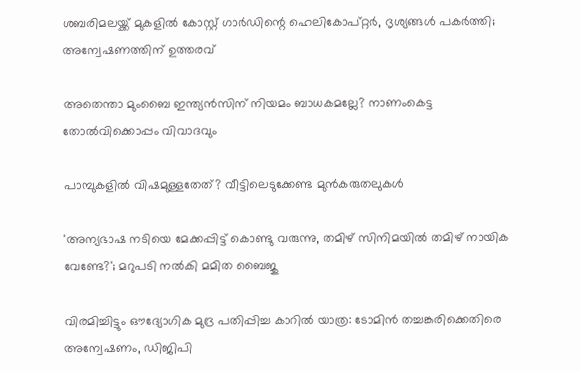ശബരിമലയ്ക്ക് മുകളില്‍ കോസ്റ്റ് ഗാര്‍ഡിന്റെ ഹെലികോപ്റ്റര്‍, ദൃശ്യങ്ങള്‍ പകര്‍ത്തി; അന്വേഷണത്തിന് ഉത്തരവ്

അതെന്താ മുംബൈ ഇന്ത്യൻസിന് നിയമം ബാധകമല്ലേ? നാണംകെട്ട തോൽവിക്കൊപ്പം വിവാദവും

പാമ്പുകളിൽ വിഷമുള്ളതേത്? വീട്ടിലെടുക്കേണ്ട മുൻകരുതലുകൾ

'അന്യഭാഷ നടിയെ മേക്കപ്പിട്ട് കൊണ്ടു വരുന്നു, തമിഴ് സിനിമയില്‍ തമിഴ് നായിക വേണ്ടേ?'; മറുപടി നല്‍കി മമിത ബൈജു

വിരമിച്ചിട്ടും ഔദ്യോഗിക മുദ്ര പതിപ്പിച്ച കാറില്‍ യാത്ര: ടോമിന്‍ തച്ചങ്കരിക്കെതിരെ അന്വേഷണം, ഡിജിപി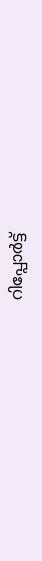റിപ്പോര്‍ട്ട്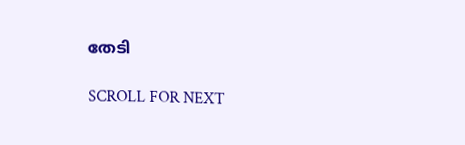തേടി

SCROLL FOR NEXT